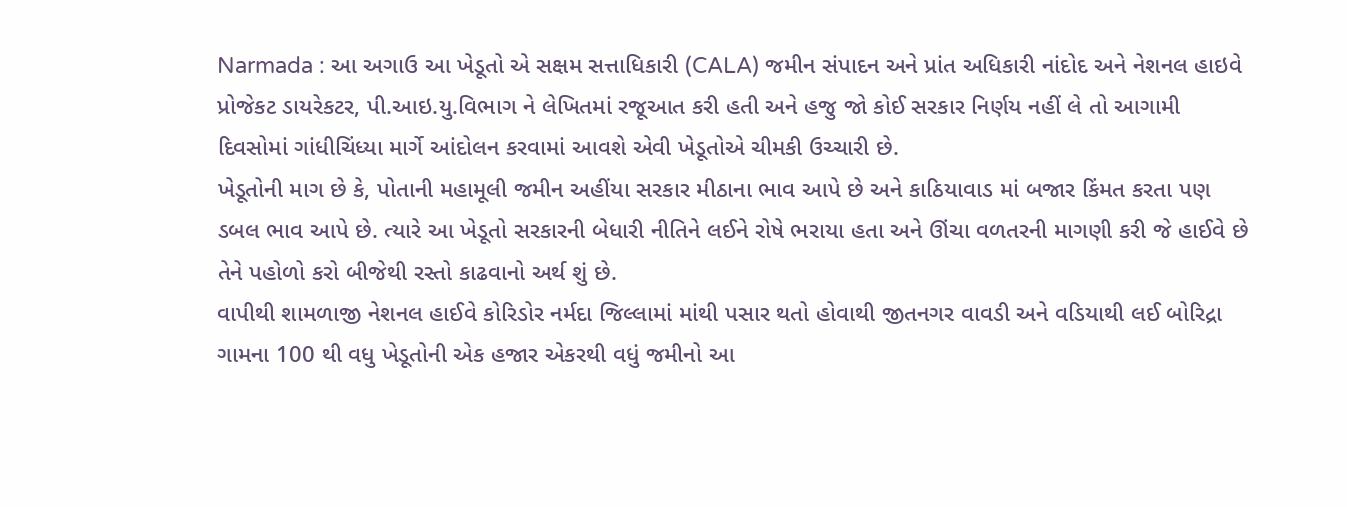Narmada : આ અગાઉ આ ખેડૂતો એ સક્ષમ સત્તાધિકારી (CALA) જમીન સંપાદન અને પ્રાંત અધિકારી નાંદોદ અને નેશનલ હાઇવે પ્રોજેકટ ડાયરેકટર, પી.આઇ.યુ.વિભાગ ને લેખિતમાં રજૂઆત કરી હતી અને હજુ જો કોઈ સરકાર નિર્ણય નહીં લે તો આગામી દિવસોમાં ગાંધીચિંધ્યા માર્ગે આંદોલન કરવામાં આવશે એવી ખેડૂતોએ ચીમકી ઉચ્ચારી છે.
ખેડૂતોની માગ છે કે, પોતાની મહામૂલી જમીન અહીંયા સરકાર મીઠાના ભાવ આપે છે અને કાઠિયાવાડ માં બજાર કિંમત કરતા પણ ડબલ ભાવ આપે છે. ત્યારે આ ખેડૂતો સરકારની બેધારી નીતિને લઈને રોષે ભરાયા હતા અને ઊંચા વળતરની માગણી કરી જે હાઈવે છે તેને પહોળો કરો બીજેથી રસ્તો કાઢવાનો અર્થ શું છે.
વાપીથી શામળાજી નેશનલ હાઈવે કોરિડોર નર્મદા જિલ્લામાં માંથી પસાર થતો હોવાથી જીતનગર વાવડી અને વડિયાથી લઈ બોરિદ્રા ગામના 100 થી વધુ ખેડૂતોની એક હજાર એકરથી વધું જમીનો આ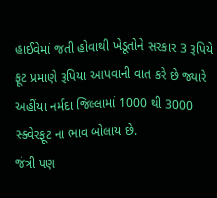હાઈવેમાં જતી હોવાથી ખેડૂતોને સરકાર 3 રૂપિયે ફૂટ પ્રમાણે રૂપિયા આપવાની વાત કરે છે જ્યારે અહીંયા નર્મદા જિલ્લામાં 1000 થી 3000 સ્ક્વેરફૂટ ના ભાવ બોલાય છે.
જંત્રી પણ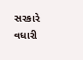સરકારે વધારી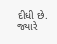દીધી છે. જ્યારે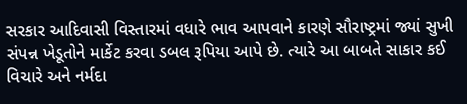સરકાર આદિવાસી વિસ્તારમાં વધારે ભાવ આપવાને કારણે સૌરાષ્ટ્રમાં જ્યાં સુખી સંપન્ન ખેડૂતોને માર્કેટ કરવા ડબલ રૂપિયા આપે છે. ત્યારે આ બાબતે સાકાર કઈ વિચારે અને નર્મદા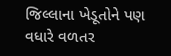જિલ્લાના ખેડૂતોને પણ વધારે વળતર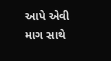આપે એવી માગ સાથે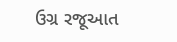ઉગ્ર રજૂઆત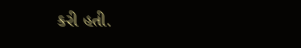કરી હતી.